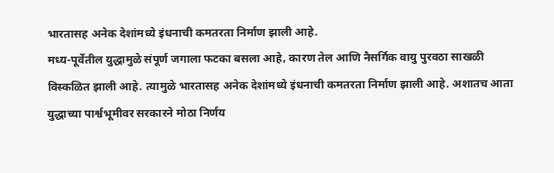भारतासह अनेक देशांमध्ये इंधनाची कमतरता निर्माण झाली आहे.
मध्य-पूर्वेतील युद्धामुळे संपूर्ण जगाला फटका बसला आहे, कारण तेल आणि नैसर्गिक वायु पुरवठा साखळी विस्कळित झाली आहे. त्यामुळे भारतासह अनेक देशांमध्ये इंधनाची कमतरता निर्माण झाली आहे. अशातच आता युद्धाच्या पार्श्वभूमीवर सरकारने मोठा निर्णय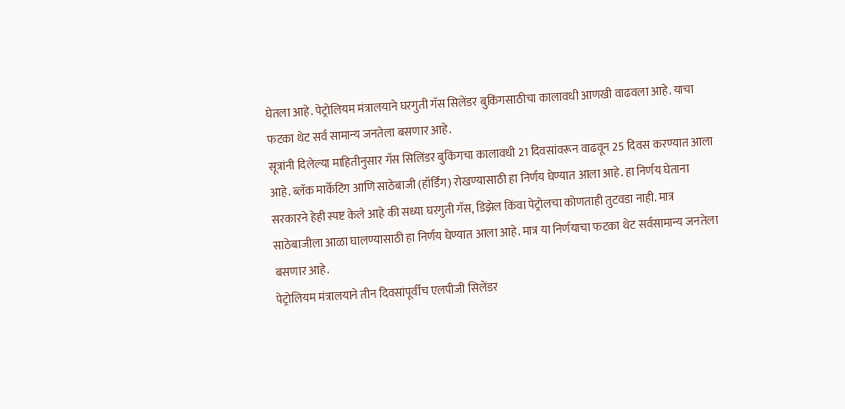घेतला आहे. पेट्रोलियम मंत्रालयाने घरगुती गॅस सिलेंडर बुकिंगसाठीचा कालावधी आणखी वाढवला आहे. याचा फटका थेट सर्व सामान्य जनतेला बसणार आहे.
सूत्रांनी दिलेल्या माहितीनुसार गॅस सिलिंडर बुकिंगचा कालावधी 21 दिवसांवरून वाढवून 25 दिवस करण्यात आला आहे. ब्लॅक मार्केटिंग आणि साठेबाजी (हॉर्डिंग) रोखण्यासाठी हा निर्णय घेण्यात आला आहे. हा निर्णय घेताना सरकारने हेही स्पष्ट केले आहे की सध्या घरगुती गॅस, डिझेल किंवा पेट्रोलचा कोणताही तुटवडा नाही. मात्र साठेबाजीला आळा घालण्यासाठी हा निर्णय घेण्यात आला आहे. मात्र या निर्णयाचा फटका थेट सर्वसामान्य जनतेला बसणार आहे.
पेट्रोलियम मंत्रालयाने तीन दिवसांपूर्वीच एलपीजी सिलेंडर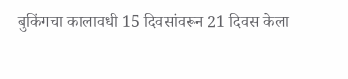बुकिंगचा कालावधी 15 दिवसांवरून 21 दिवस केला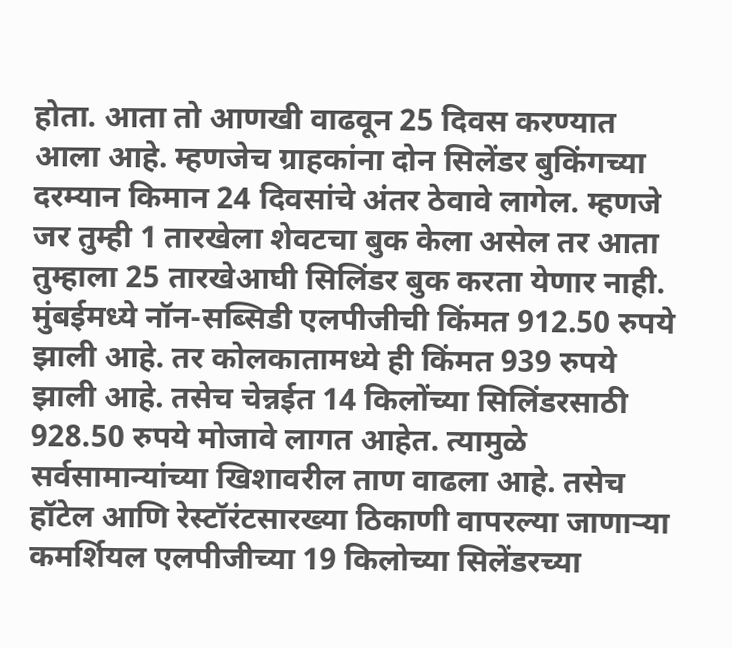होता. आता तो आणखी वाढवून 25 दिवस करण्यात आला आहे. म्हणजेच ग्राहकांना दोन सिलेंडर बुकिंगच्या दरम्यान किमान 24 दिवसांचे अंतर ठेवावे लागेल. म्हणजे जर तुम्ही 1 तारखेला शेवटचा बुक केला असेल तर आता तुम्हाला 25 तारखेआघी सिलिंडर बुक करता येणार नाही.
मुंबईमध्ये नॉन-सब्सिडी एलपीजीची किंमत 912.50 रुपये झाली आहे. तर कोलकातामध्ये ही किंमत 939 रुपये झाली आहे. तसेच चेन्नईत 14 किलोंच्या सिलिंडरसाठी 928.50 रुपये मोजावे लागत आहेत. त्यामुळे सर्वसामान्यांच्या खिशावरील ताण वाढला आहे. तसेच हॉटेल आणि रेस्टॉरंटसारख्या ठिकाणी वापरल्या जाणाऱ्या कमर्शियल एलपीजीच्या 19 किलोच्या सिलेंडरच्या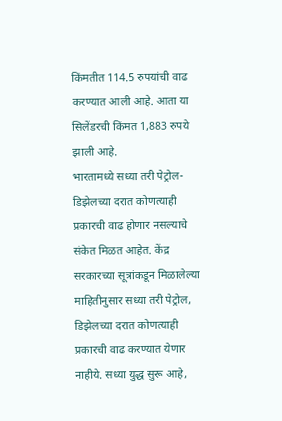किंमतीत 114.5 रुपयांची वाढ करण्यात आली आहे. आता या सिलेंडरची किंमत 1,883 रुपये झाली आहे.
भारतामध्ये सध्या तरी पेट्रोल-डिझेलच्या दरात कोणत्याही प्रकारची वाढ होणार नसल्याचे संकेत मिळत आहेत. केंद्र सरकारच्या सूत्रांकडून मिळालेल्या माहितीनुसार सध्या तरी पेट्रोल, डिझेलच्या दरात कोणत्याही प्रकारची वाढ करण्यात येणार नाहीये. सध्या युद्ध सुरू आहे,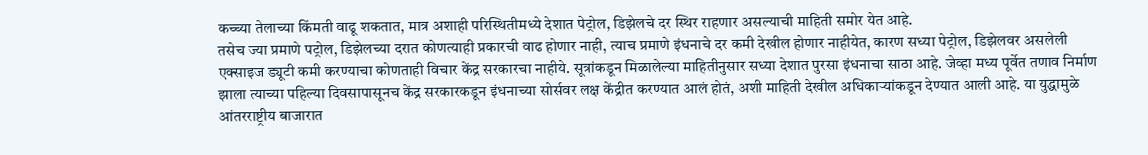कच्च्या तेलाच्या किंमती वाढू शकतात, मात्र अशाही परिस्थितीमध्ये देशात पेट्रोल, डिझेलचे दर स्थिर राहणार असल्याची माहिती समोर येत आहे.
तसेच ज्या प्रमाणे पट्रोल, डिझेलच्या दरात कोणत्याही प्रकारची वाढ होणार नाही, त्याच प्रमाणे इंधनाचे दर कमी देखील होणार नाहीयेत, कारण सध्या पेट्रोल, डिझेलवर असलेली एक्साइज ड्यूटी कमी करण्याचा कोणताही विचार केंद्र सरकारचा नाहीये. सूत्रांकडून मिळालेल्या माहितीनुसार सध्या देशात पुरसा इंधनाचा साठा आहे. जेव्हा मध्य पूर्वेत तणाव निर्माण झाला त्याच्या पहिल्या दिवसापासूनच केंद्र सरकारकडून इंधनाच्या सोर्सवर लक्ष केंद्रीत करण्यात आलं होतं, अशी माहिती देखील अधिकाऱ्यांकडून देण्यात आली आहे. या युद्धामुळे आंतरराष्ट्रीय बाजारात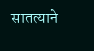सातत्याने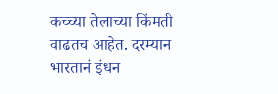कच्च्या तेलाच्या किंमती वाढतच आहेत. दरम्यान भारतानं इंधन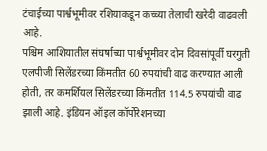टंचाईच्या पार्श्वभूमीवर रशियाकडून कच्च्या तेलाची खरेदी वाढवली आहे.
पश्चिम आशियातील संघर्षाच्या पार्श्वभूमीवर दोन दिवसांपूर्वी घरगुती एलपीजी सिलेंडरच्या किंमतीत 60 रुपयांची वाढ करण्यात आली होती, तर कमर्शियल सिलेंडरच्या किंमतीत 114.5 रुपयांची वाढ झाली आहे. इंडियन ऑइल कॉर्पोरेशनच्या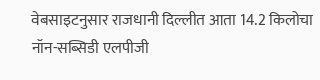वेबसाइटनुसार राजधानी दिल्लीत आता 14.2 किलोचा नॉन-सब्सिडी एलपीजी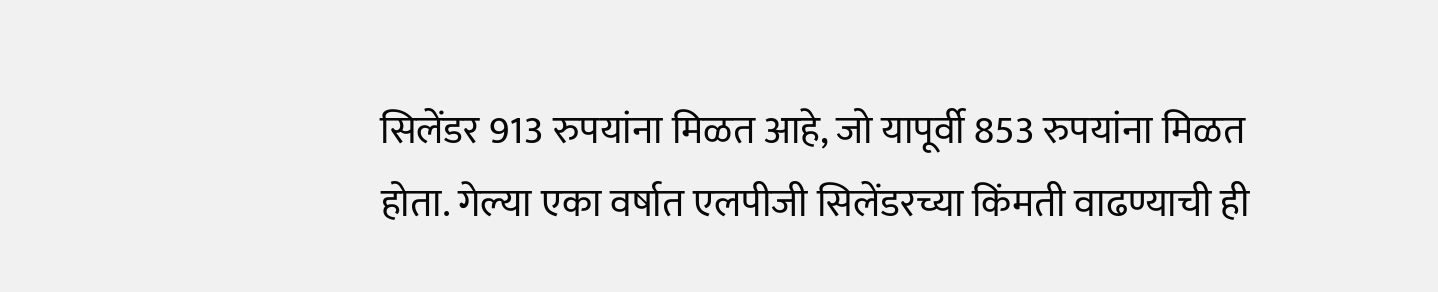सिलेंडर 913 रुपयांना मिळत आहे, जो यापूर्वी 853 रुपयांना मिळत होता. गेल्या एका वर्षात एलपीजी सिलेंडरच्या किंमती वाढण्याची ही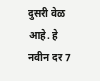दुसरी वेळ आहे. हे नवीन दर 7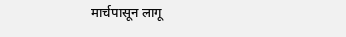मार्चपासून लागू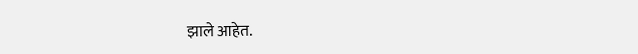झाले आहेत.